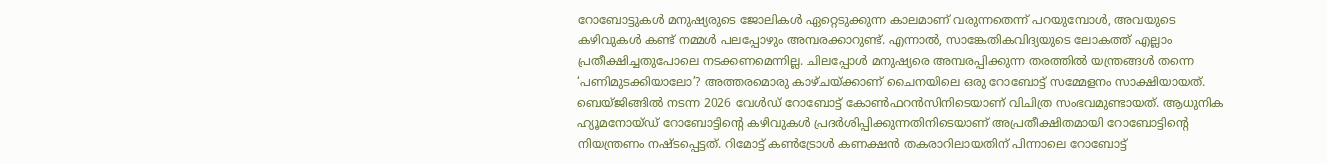റോബോട്ടുകൾ മനുഷ്യരുടെ ജോലികൾ ഏറ്റെടുക്കുന്ന കാലമാണ് വരുന്നതെന്ന് പറയുമ്പോൾ, അവയുടെ കഴിവുകൾ കണ്ട് നമ്മൾ പലപ്പോഴും അമ്പരക്കാറുണ്ട്. എന്നാൽ, സാങ്കേതികവിദ്യയുടെ ലോകത്ത് എല്ലാം പ്രതീക്ഷിച്ചതുപോലെ നടക്കണമെന്നില്ല. ചിലപ്പോൾ മനുഷ്യരെ അമ്പരപ്പിക്കുന്ന തരത്തിൽ യന്ത്രങ്ങൾ തന്നെ ‘പണിമുടക്കിയാലോ’? അത്തരമൊരു കാഴ്ചയ്ക്കാണ് ചൈനയിലെ ഒരു റോബോട്ട് സമ്മേളനം സാക്ഷിയായത്.
ബെയ്ജിങ്ങിൽ നടന്ന 2026 വേൾഡ് റോബോട്ട് കോൺഫറൻസിനിടെയാണ് വിചിത്ര സംഭവമുണ്ടായത്. ആധുനിക ഹ്യൂമനോയ്ഡ് റോബോട്ടിന്റെ കഴിവുകൾ പ്രദർശിപ്പിക്കുന്നതിനിടെയാണ് അപ്രതീക്ഷിതമായി റോബോട്ടിന്റെ നിയന്ത്രണം നഷ്ടപ്പെട്ടത്. റിമോട്ട് കൺട്രോൾ കണക്ഷൻ തകരാറിലായതിന് പിന്നാലെ റോബോട്ട്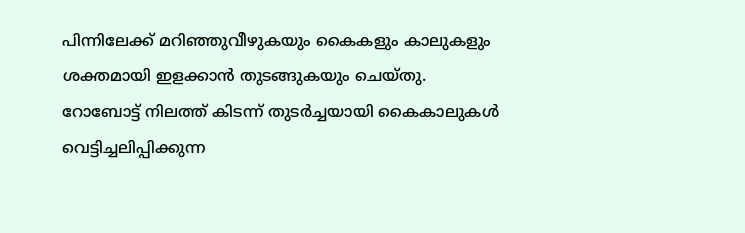പിന്നിലേക്ക് മറിഞ്ഞുവീഴുകയും കൈകളും കാലുകളും ശക്തമായി ഇളക്കാൻ തുടങ്ങുകയും ചെയ്തു.
റോബോട്ട് നിലത്ത് കിടന്ന് തുടർച്ചയായി കൈകാലുകൾ വെട്ടിച്ചലിപ്പിക്കുന്ന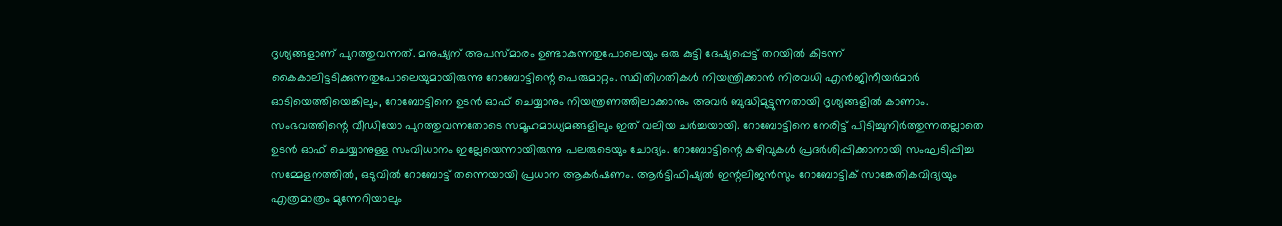ദൃശ്യങ്ങളാണ് പുറത്തുവന്നത്. മനുഷ്യന് അപസ്മാരം ഉണ്ടാകുന്നതുപോലെയും ഒരു കുട്ടി ദേഷ്യപ്പെട്ട് തറയിൽ കിടന്ന് കൈകാലിട്ടടിക്കുന്നതുപോലെയുമായിരുന്നു റോബോട്ടിന്റെ പെരുമാറ്റം. സ്ഥിതിഗതികൾ നിയന്ത്രിക്കാൻ നിരവധി എൻജിനീയർമാർ ഓടിയെത്തിയെങ്കിലും, റോബോട്ടിനെ ഉടൻ ഓഫ് ചെയ്യാനും നിയന്ത്രണത്തിലാക്കാനും അവർ ബുദ്ധിമുട്ടുന്നതായി ദൃശ്യങ്ങളിൽ കാണാം.
സംഭവത്തിന്റെ വീഡിയോ പുറത്തുവന്നതോടെ സമൂഹമാധ്യമങ്ങളിലും ഇത് വലിയ ചർച്ചയായി. റോബോട്ടിനെ നേരിട്ട് പിടിച്ചുനിർത്തുന്നതല്ലാതെ ഉടൻ ഓഫ് ചെയ്യാനുള്ള സംവിധാനം ഇല്ലേയെന്നായിരുന്നു പലരുടെയും ചോദ്യം. റോബോട്ടിന്റെ കഴിവുകൾ പ്രദർശിപ്പിക്കാനായി സംഘടിപ്പിച്ച സമ്മേളനത്തിൽ, ഒടുവിൽ റോബോട്ട് തന്നെയായി പ്രധാന ആകർഷണം. ആർട്ടിഫിഷ്യൽ ഇന്റലിജൻസും റോബോട്ടിക് സാങ്കേതികവിദ്യയും എത്രമാത്രം മുന്നേറിയാലും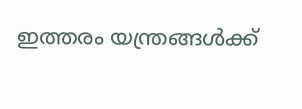ഇത്തരം യന്ത്രങ്ങൾക്ക്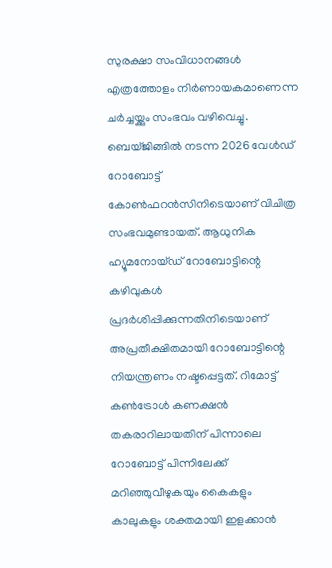സുരക്ഷാ സംവിധാനങ്ങൾ എത്രത്തോളം നിർണായകമാണെന്ന ചർച്ചയ്ക്കും സംഭവം വഴിവെച്ചു.
ബെയ്ജിങ്ങിൽ നടന്ന 2026 വേൾഡ് റോബോട്ട് കോൺഫറൻസിനിടെയാണ് വിചിത്ര സംഭവമുണ്ടായത്. ആധുനിക ഹ്യൂമനോയ്ഡ് റോബോട്ടിന്റെ കഴിവുകൾ പ്രദർശിപ്പിക്കുന്നതിനിടെയാണ് അപ്രതീക്ഷിതമായി റോബോട്ടിന്റെ നിയന്ത്രണം നഷ്ടപ്പെട്ടത്. റിമോട്ട് കൺട്രോൾ കണക്ഷൻ തകരാറിലായതിന് പിന്നാലെ റോബോട്ട് പിന്നിലേക്ക് മറിഞ്ഞുവീഴുകയും കൈകളും കാലുകളും ശക്തമായി ഇളക്കാൻ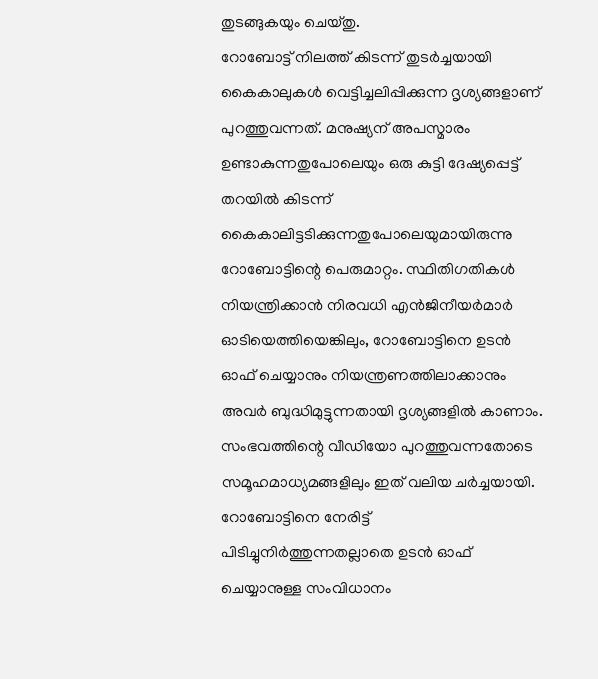തുടങ്ങുകയും ചെയ്തു.
റോബോട്ട് നിലത്ത് കിടന്ന് തുടർച്ചയായി കൈകാലുകൾ വെട്ടിച്ചലിപ്പിക്കുന്ന ദൃശ്യങ്ങളാണ് പുറത്തുവന്നത്. മനുഷ്യന് അപസ്മാരം ഉണ്ടാകുന്നതുപോലെയും ഒരു കുട്ടി ദേഷ്യപ്പെട്ട് തറയിൽ കിടന്ന് കൈകാലിട്ടടിക്കുന്നതുപോലെയുമായിരുന്നു റോബോട്ടിന്റെ പെരുമാറ്റം. സ്ഥിതിഗതികൾ നിയന്ത്രിക്കാൻ നിരവധി എൻജിനീയർമാർ ഓടിയെത്തിയെങ്കിലും, റോബോട്ടിനെ ഉടൻ ഓഫ് ചെയ്യാനും നിയന്ത്രണത്തിലാക്കാനും അവർ ബുദ്ധിമുട്ടുന്നതായി ദൃശ്യങ്ങളിൽ കാണാം.
സംഭവത്തിന്റെ വീഡിയോ പുറത്തുവന്നതോടെ സമൂഹമാധ്യമങ്ങളിലും ഇത് വലിയ ചർച്ചയായി. റോബോട്ടിനെ നേരിട്ട് പിടിച്ചുനിർത്തുന്നതല്ലാതെ ഉടൻ ഓഫ് ചെയ്യാനുള്ള സംവിധാനം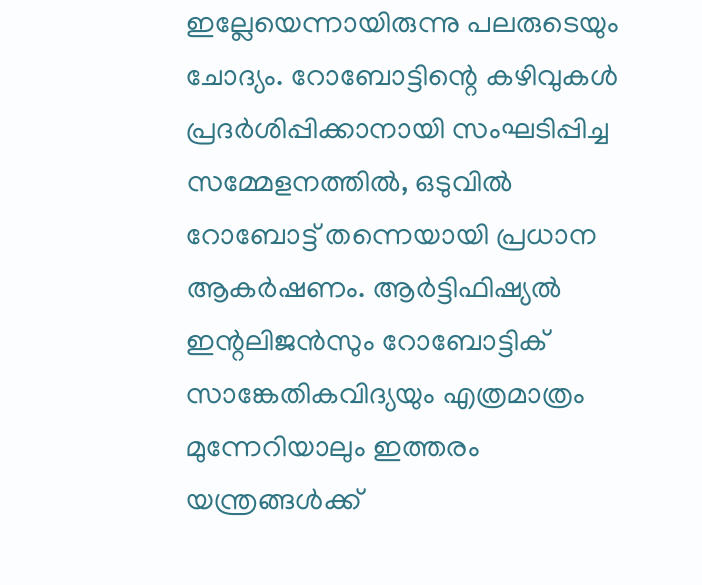ഇല്ലേയെന്നായിരുന്നു പലരുടെയും ചോദ്യം. റോബോട്ടിന്റെ കഴിവുകൾ പ്രദർശിപ്പിക്കാനായി സംഘടിപ്പിച്ച സമ്മേളനത്തിൽ, ഒടുവിൽ റോബോട്ട് തന്നെയായി പ്രധാന ആകർഷണം. ആർട്ടിഫിഷ്യൽ ഇന്റലിജൻസും റോബോട്ടിക് സാങ്കേതികവിദ്യയും എത്രമാത്രം മുന്നേറിയാലും ഇത്തരം യന്ത്രങ്ങൾക്ക്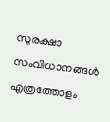സുരക്ഷാ സംവിധാനങ്ങൾ എത്രത്തോളം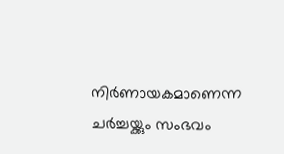നിർണായകമാണെന്ന ചർച്ചയ്ക്കും സംഭവം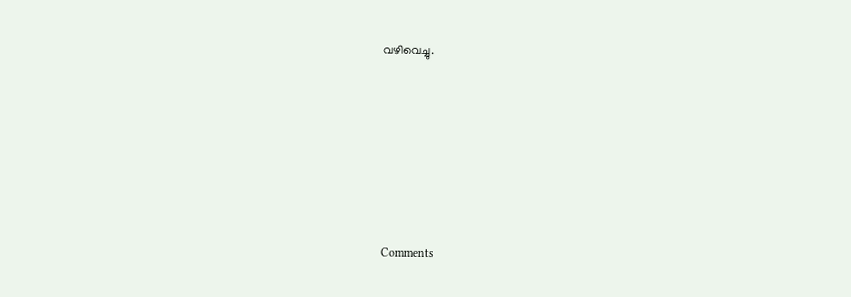വഴിവെച്ചു.







Comments